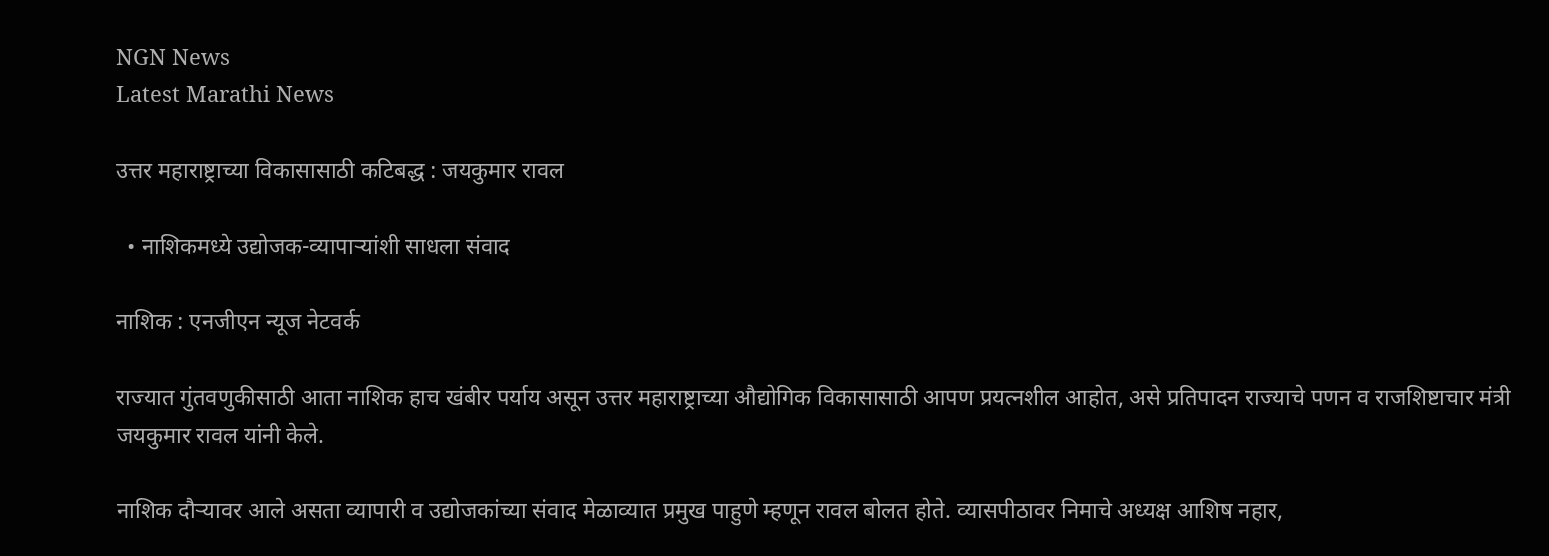NGN News
Latest Marathi News

उत्तर महाराष्ट्राच्या विकासासाठी कटिबद्ध : जयकुमार रावल

  • नाशिकमध्ये उद्योजक-व्यापाऱ्यांशी साधला संवाद

नाशिक : एनजीएन न्यूज नेटवर्क

राज्यात गुंतवणुकीसाठी आता नाशिक हाच खंबीर पर्याय असून उत्तर महाराष्ट्राच्या औद्योगिक विकासासाठी आपण प्रयत्नशील आहोत, असे प्रतिपादन राज्याचे पणन व राजशिष्टाचार मंत्री जयकुमार रावल यांनी केले.

नाशिक दौऱ्यावर आले असता व्यापारी व उद्योजकांच्या संवाद मेळाव्यात प्रमुख पाहुणे म्हणून रावल बोलत होते. व्यासपीठावर निमाचे अध्यक्ष आशिष नहार,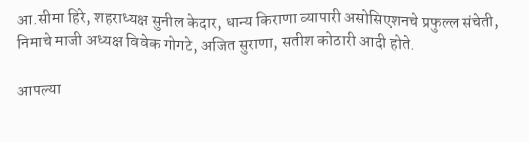आ.सीमा हिरे, शहराध्यक्ष सुनील केदार, धान्य किराणा व्यापारी असोसिएशनचे प्रफुल्ल संचेती, निमाचे माजी अध्यक्ष विवेक गोगटे, अजित सुराणा, सतीश कोठारी आदी होते.

आपल्या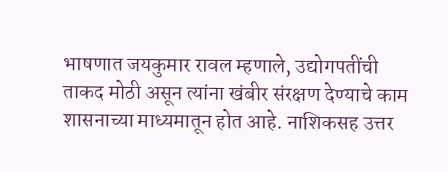भाषणात जयकुमार रावल म्हणाले, उद्योगपतींची ताकद मोठी असून त्यांना खंबीर संरक्षण देण्याचे काम शासनाच्या माध्यमातून होत आहे. नाशिकसह उत्तर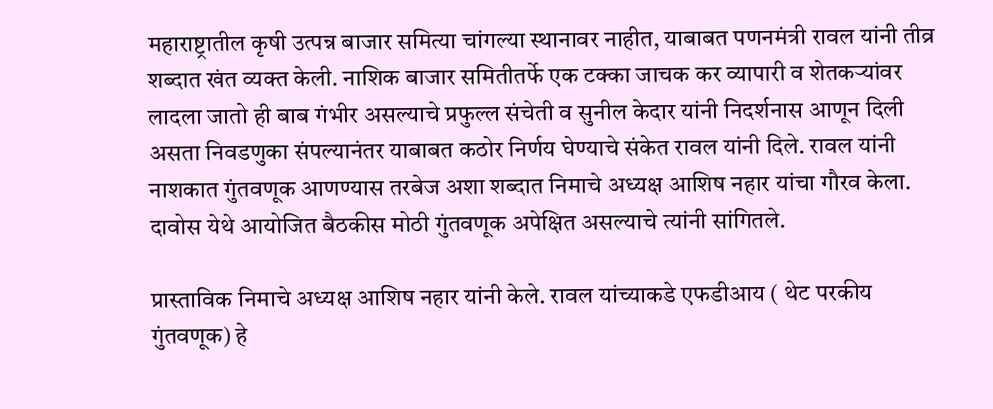महाराष्ट्रातील कृषी उत्पन्न बाजार समित्या चांगल्या स्थानावर नाहीत, याबाबत पणनमंत्री रावल यांनी तीव्र शब्दात खंत व्यक्त केली. नाशिक बाजार समितीतर्फे एक टक्का जाचक कर व्यापारी व शेतकऱ्यांवर लादला जातो ही बाब गंभीर असल्याचे प्रफुल्ल संचेती व सुनील केदार यांनी निदर्शनास आणून दिली असता निवडणुका संपल्यानंतर याबाबत कठोर निर्णय घेण्याचे संकेत रावल यांनी दिले. रावल यांनी नाशकात गुंतवणूक आणण्यास तरबेज अशा शब्दात निमाचे अध्यक्ष आशिष नहार यांचा गौरव केला. दावोस येथे आयोजित बैठकीस मोठी गुंतवणूक अपेक्षित असल्याचे त्यांनी सांगितले.

प्रास्ताविक निमाचे अध्यक्ष आशिष नहार यांनी केले. रावल यांच्याकडे एफडीआय ( थेट परकीय गुंतवणूक) हे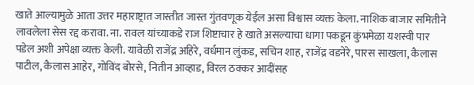खाते आल्यामुळे आता उत्तर महाराष्ट्रात जास्तीत जास्त गुंतवणूक येईल असा विश्वास व्यक्त केला. नाशिक बाजार समितीने लावलेला सेस रद्द करावा. ना. रावल यांच्याकडे राज शिष्टाचार हे खाते असल्याचा धागा पकडून कुंभमेळा यशस्वी पार पडेल अशी अपेक्षा व्यक्त केली. यावेळी राजेंद्र अहिरे, वर्धमान लुंकड, सचिन शाह, राजेंद्र वडनेरे, पारस साखला, कैलास पाटील, कैलास आहेर, गोविंद बोरसे, नितीन आव्हाड, विरल ठक्कर आदींसह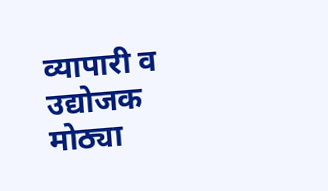व्यापारी व उद्योजक मोठ्या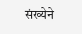संख्येने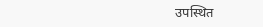उपस्थित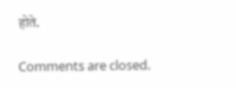होते.

Comments are closed.